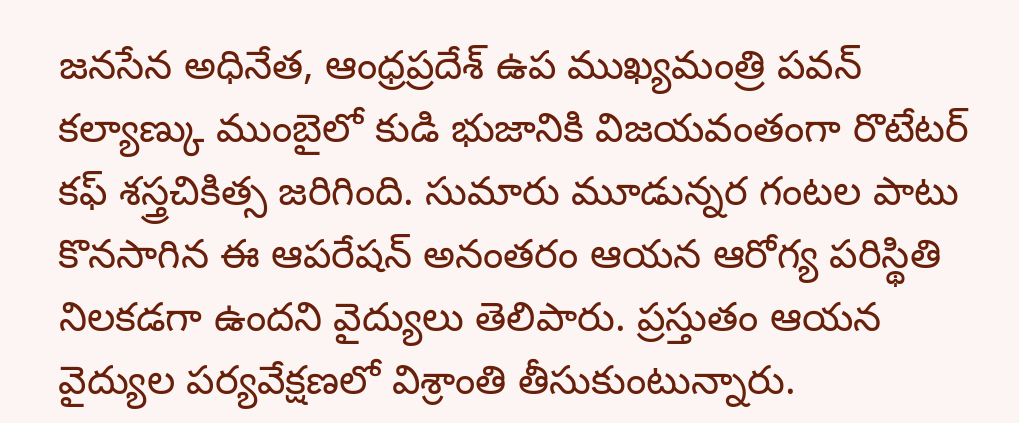జనసేన అధినేత, ఆంధ్రప్రదేశ్ ఉప ముఖ్యమంత్రి పవన్ కల్యాణ్కు ముంబైలో కుడి భుజానికి విజయవంతంగా రొటేటర్ కఫ్ శస్త్రచికిత్స జరిగింది. సుమారు మూడున్నర గంటల పాటు కొనసాగిన ఈ ఆపరేషన్ అనంతరం ఆయన ఆరోగ్య పరిస్థితి నిలకడగా ఉందని వైద్యులు తెలిపారు. ప్రస్తుతం ఆయన వైద్యుల పర్యవేక్షణలో విశ్రాంతి తీసుకుంటున్నారు.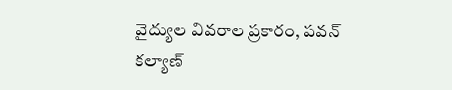వైద్యుల వివరాల ప్రకారం, పవన్ కల్యాణ్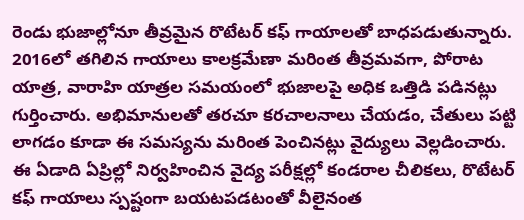రెండు భుజాల్లోనూ తీవ్రమైన రొటేటర్ కఫ్ గాయాలతో బాధపడుతున్నారు. 2016లో తగిలిన గాయాలు కాలక్రమేణా మరింత తీవ్రమవగా, పోరాట యాత్ర, వారాహి యాత్రల సమయంలో భుజాలపై అధిక ఒత్తిడి పడినట్లు గుర్తించారు. అభిమానులతో తరచూ కరచాలనాలు చేయడం, చేతులు పట్టి లాగడం కూడా ఈ సమస్యను మరింత పెంచినట్లు వైద్యులు వెల్లడించారు.
ఈ ఏడాది ఏప్రిల్లో నిర్వహించిన వైద్య పరీక్షల్లో కండరాల చీలికలు, రొటేటర్ కఫ్ గాయాలు స్పష్టంగా బయటపడటంతో వీలైనంత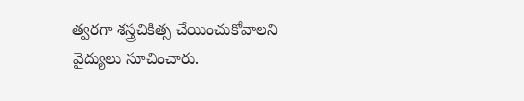త్వరగా శస్త్రచికిత్స చేయించుకోవాలని వైద్యులు సూచించారు.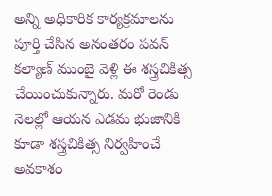అన్ని అధికారిక కార్యక్రమాలను పూర్తి చేసిన అనంతరం పవన్ కల్యాణ్ ముంబై వెళ్లి ఈ శస్త్రచికిత్స చేయించుకున్నారు. మరో రెండు నెలల్లో ఆయన ఎడమ భుజానికి కూడా శస్త్రచికిత్స నిర్వహించే అవకాశం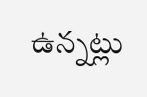ఉన్నట్లు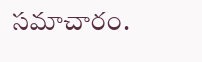సమాచారం.